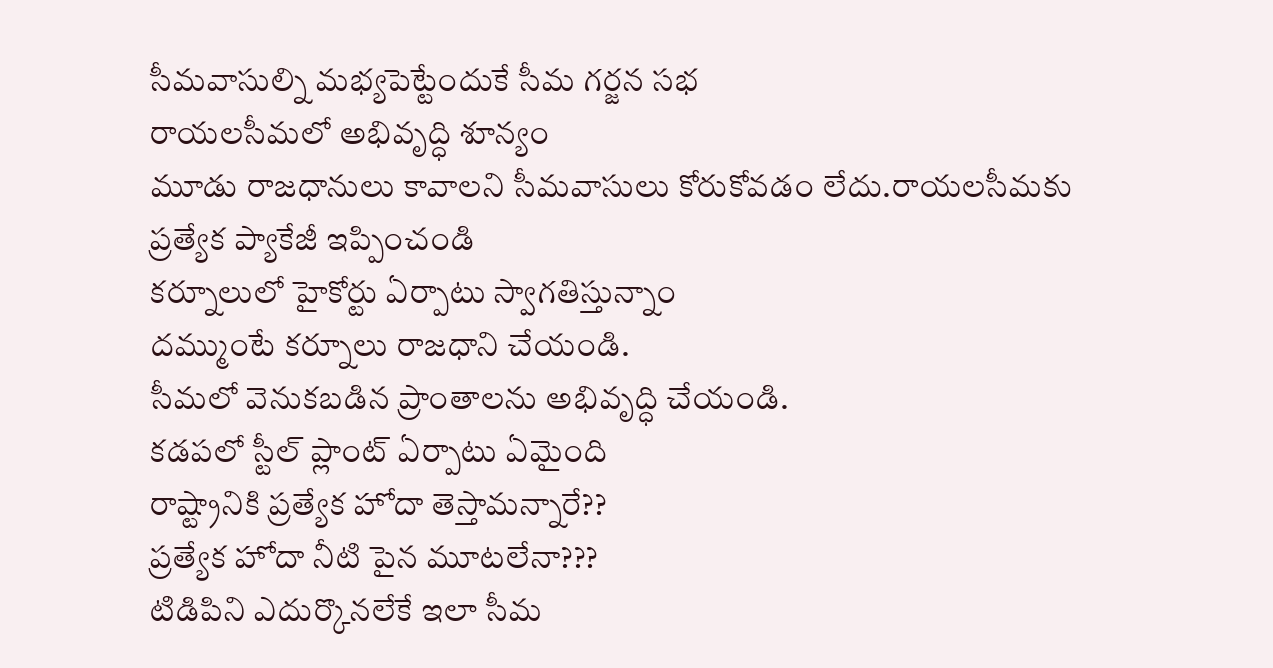సీమవాసుల్ని మభ్యపెట్టేందుకే సీమ గర్జన సభ
రాయలసీమలో అభివృద్ధి శూన్యం
మూడు రాజధానులు కావాలని సీమవాసులు కోరుకోవడం లేదు.రాయలసీమకు ప్రత్యేక ప్యాకేజీ ఇప్పించండి
కర్నూలులో హైకోర్టు ఏర్పాటు స్వాగతిస్తున్నాం
దమ్ముంటే కర్నూలు రాజధాని చేయండి.
సీమలో వెనుకబడిన ప్రాంతాలను అభివృద్ధి చేయండి.
కడపలో స్టీల్ ప్లాంట్ ఏర్పాటు ఏమైంది
రాష్ట్రానికి ప్రత్యేక హోదా తెస్తామన్నారే??
ప్రత్యేక హోదా నీటి పైన మూటలేనా???
టిడిపిని ఎదుర్కొనలేకే ఇలా సీమ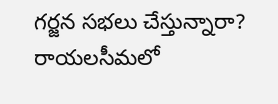గర్జన సభలు చేస్తున్నారా?
రాయలసీమలో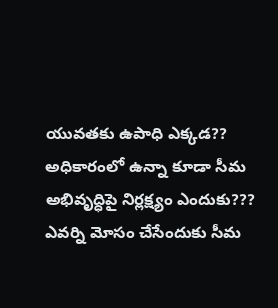యువతకు ఉపాధి ఎక్కడ??
అధికారంలో ఉన్నా కూడా సీమ అభివృద్ధిపై నిర్లక్ష్యం ఎందుకు???
ఎవర్ని మోసం చేసేందుకు సీమ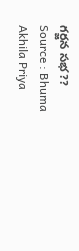గర్జన సభ??
Source : Bhuma Akhila Priya